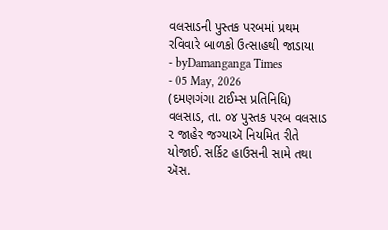વલસાડની પુસ્તક પરબમાં પ્રથમ રવિવારે બાળકો ઉત્સાહથી જાડાયા
- byDamanganga Times
- 05 May, 2026
(દમણગંગા ટાઈમ્સ પ્રતિનિધિ)
વલસાડ, તા. ૦૪ પુસ્તક પરબ વલસાડ ૨ જાહેર જગ્યાઍ નિયમિત રીતે યોજાઈ. સર્કિટ હાઉસની સામે તથા ઍસ.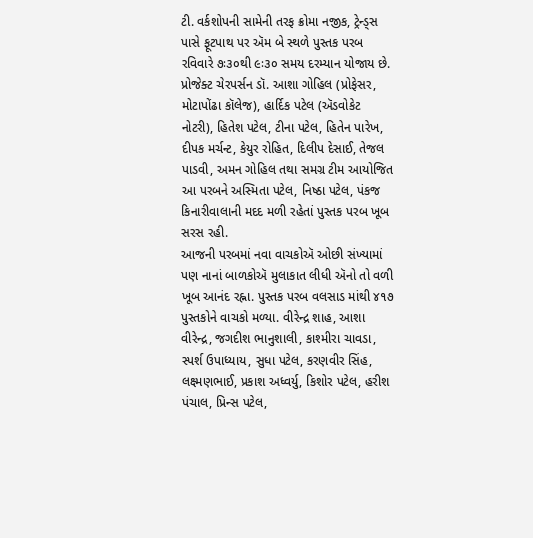ટી. વર્કશોપની સામેની તરફ ક્રોમા નજીક, ટ્રેન્ડ્સ પાસે ફૂટપાથ પર ઍમ બે સ્થળે પુસ્તક પરબ રવિવારે ૭ઃ૩૦થી ૯ઃ૩૦ સમય દરમ્યાન યોજાય છે. પ્રોજેક્ટ ચેરપર્સન ડૉ. આશા ગોહિલ (પ્રોફેસર, મોટાપોંઢા કૉલેજ), હાર્દિક પટેલ (ઍડવોકેટ નોટરી), હિતેશ પટેલ, ટીના પટેલ, હિતેન પારેખ, દીપક મર્ચન્ટ, કેયુર રોહિત, દિલીપ દેસાઈ, તેજલ પાડવી, અમન ગોહિલ તથા સમગ્ર ટીમ આયોજિત આ પરબને અસ્મિતા પટેલ, નિષ્ઠા પટેલ, પંકજ કિનારીવાલાની મદદ મળી રહેતાં પુસ્તક પરબ ખૂબ સરસ રહી.
આજની પરબમાં નવા વાચકોઍ ઓછી સંખ્યામાં પણ નાનાં બાળકોઍ મુલાકાત લીધી ઍનો તો વળી ખૂબ આનંદ રહ્ના. પુસ્તક પરબ વલસાડ માંથી ૪૧૭ પુસ્તકોને વાચકો મળ્યા. વીરેન્દ્ર શાહ, આશા વીરેન્દ્ર, જગદીશ ભાનુશાલી, કાશ્મીરા ચાવડા, સ્પર્શ ઉપાધ્યાય, સુધા પટેલ, કરણવીર સિંહ, લક્ષ્મણભાઈ, પ્રકાશ અધ્વર્યુ, કિશોર પટેલ, હરીશ પંચાલ, પ્રિન્સ પટેલ,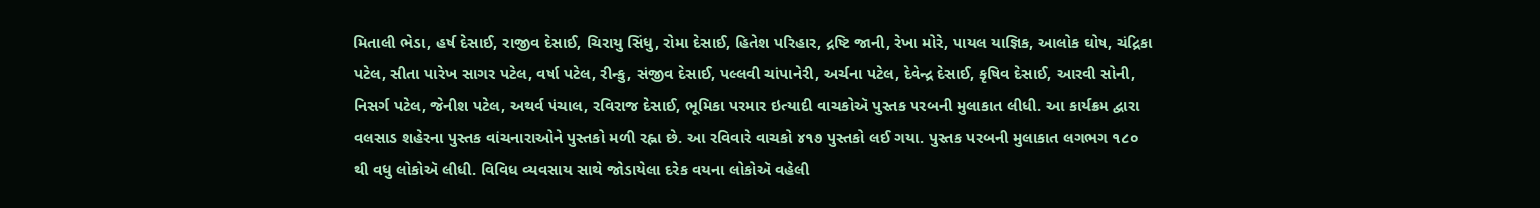મિતાલી ભેડા, હર્ષ દેસાઈ, રાજીવ દેસાઈ, ચિરાયુ સિંધુ, રોમા દેસાઈ, હિતેશ પરિહાર, દ્રષ્ટિ જાની, રેખા મોરે, પાયલ યાજ્ઞિક, આલોક ઘોષ, ચંદ્રિકા પટેલ, સીતા પારેખ સાગર પટેલ, વર્ષા પટેલ, રીન્કુ, સંજીવ દેસાઈ, પલ્લવી ચાંપાનેરી, અર્ચના પટેલ, દેવેન્દ્ર દેસાઈ, કૃષિવ દેસાઈ, આરવી સોની, નિસર્ગ પટેલ, જેનીશ પટેલ, અથર્વ પંચાલ, રવિરાજ દેસાઈ, ભૂમિકા પરમાર ઇત્યાદી વાચકોઍ પુસ્તક પરબની મુલાકાત લીધી. આ કાર્યક્રમ દ્વારા વલસાડ શહેરના પુસ્તક વાંચનારાઓને પુસ્તકો મળી રહ્ના છે. આ રવિવારે વાચકો ૪૧૭ પુસ્તકો લઈ ગયા. પુસ્તક પરબની મુલાકાત લગભગ ૧૮૦ થી વધુ લોકોઍ લીધી. વિવિધ વ્યવસાય સાથે જોડાયેલા દરેક વયના લોકોઍ વહેલી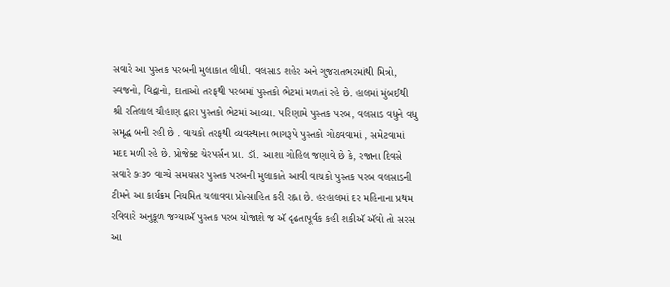સવારે આ પુસ્તક પરબની મુલાકાત લીધી. વલસાડ શહેર અને ગુજરાતભરમાંથી મિત્રો, સ્વજનો, વિદ્વાનો, દાતાઓ તરફથી પરબમાં પુસ્તકો ભેટમાં મળતાં રહે છે. હાલમાં મુંબઈથી શ્રી રતિલાલ ચૌહાણ દ્વારા પુસ્તકો ભેટમાં આવ્યા. પરિણામે પુસ્તક પરબ, વલસાડ વધુને વધુ સમૃદ્ધ બની રહી છે . વાચકો તરફથી વ્યવસ્થાના ભાગરૂપે પુસ્તકો ગોઠવવામાં , સમેટવામાં મદદ મળી રહે છે. પ્રોજેક્ટ ચેરપર્સન પ્રા. ડૉ. આશા ગોહિલ જણાવે છે કે, રજાના દિવસે સવારે ૭ઃ૩૦ વાગ્યે સમયસર પુસ્તક પરબની મુલાકાતે આવી વાચકો પુસ્તક પરબ વલસાડની ટીમને આ કાર્યક્રમ નિયમિત ચલાવવા પ્રોત્સાહિત કરી રહ્ના છે. હરહાલમાં દર મહિનાના પ્રથમ રવિવારે અનુકૂળ જગ્યાઍ પુસ્તક પરબ યોજાશે જ ઍ દૃઢતાપૂર્વક કહી શકીઍ ઍવો તો સરસ આ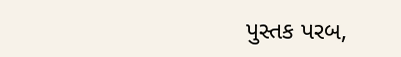પુસ્તક પરબ,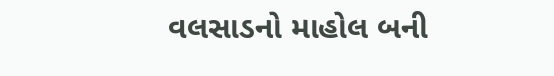વલસાડનો માહોલ બની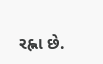રહ્ના છે.